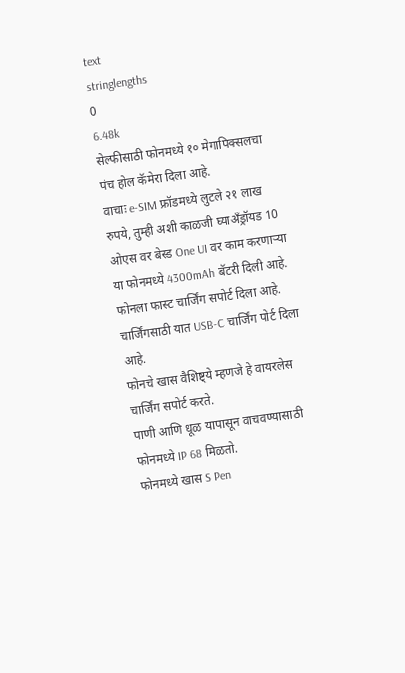text
stringlengths
0
6.48k
सेल्फीसाठी फोनमध्ये १० मेगापिक्सलचा पंच होल कॅमेरा दिला आहे.
वाचाः e-SIM फ्रॉडमध्ये लुटले २१ लाख रुपये, तुम्ही अशी काळजी घ्याअँड्रॉयड 10 ओएस वर बेस्ड One UI वर काम करणाऱ्या या फोनमध्ये 4300mAh बॅटरी दिली आहे.
फोनला फास्ट चार्जिंग सपोर्ट दिला आहे.
चार्जिंगसाठी यात USB-C चार्जिंग पोर्ट दिला आहे.
फोनचे खास वैशिष्ट्ये म्हणजे हे वायरलेस चार्जिंग सपोर्ट करते.
पाणी आणि धूळ यापासून वाचवण्यासाठी फोनमध्ये IP 68 मिळतो.
फोनमध्ये खास S Pen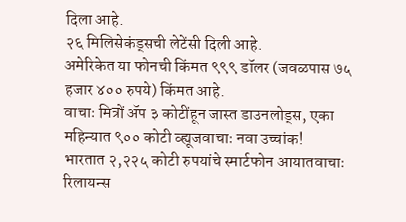दिला आहे.
२६ मिलिसेकंड्सची लेटेंसी दिली आहे.
अमेरिकेत या फोनची किंमत ९९९ डॉलर (जवळपास ७५ हजार ४०० रुपये) किंमत आहे.
वाचाः मित्रों ॲप ३ कोटींहून जास्त डाउनलोड्स, एका महिन्यात ९०० कोटी व्ह्यूजवाचाः नवा उच्चांक!
भारतात २,२२५ कोटी रुपयांचे स्मार्टफोन आयातवाचाः रिलायन्स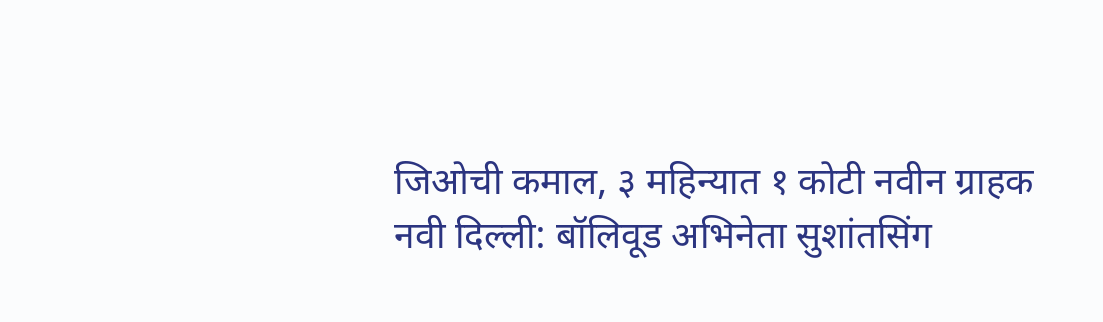जिओची कमाल, ३ महिन्यात १ कोटी नवीन ग्राहक
नवी दिल्ली: बॉलिवूड अभिनेता सुशांतसिंग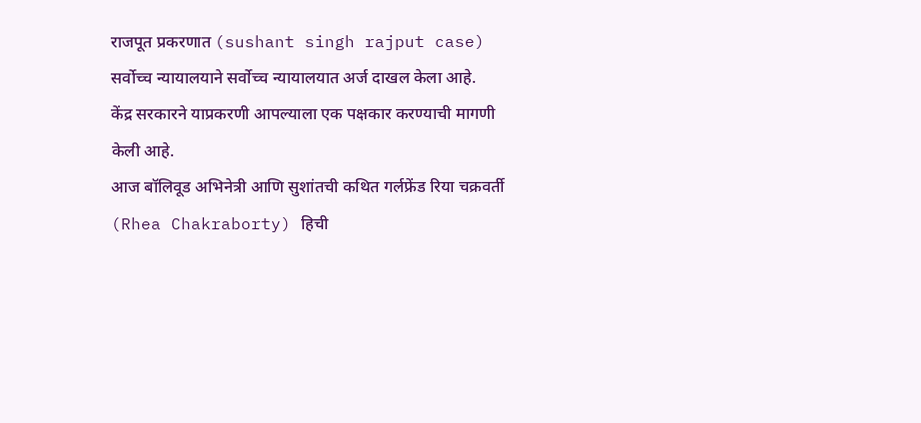राजपूत प्रकरणात (sushant singh rajput case) सर्वोच्च न्यायालयाने सर्वोच्च न्यायालयात अर्ज दाखल केला आहे.
केंद्र सरकारने याप्रकरणी आपल्याला एक पक्षकार करण्याची मागणी केली आहे.
आज बॉलिवूड अभिनेत्री आणि सुशांतची कथित गर्लफ्रेंड रिया चक्रवर्ती (Rhea Chakraborty) हिची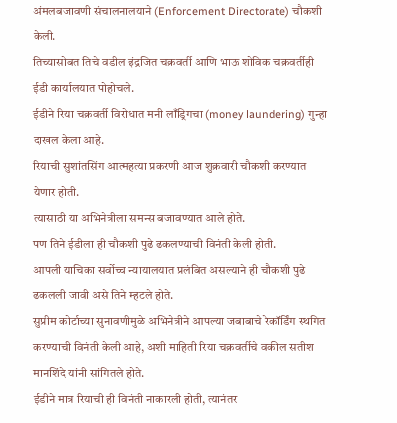अंमलबजावणी संचालनालयाने (Enforcement Directorate) चौकशी केली.
तिच्यासोबत तिचे वडील इंद्रजित चक्रवर्ती आणि भाऊ शोविक चक्रवर्तीही ईडी कार्यालयात पोहोचले.
ईडीने रिया चक्रवर्ती विरोधात मनी लाँड्रिगचा (money laundering) गुन्हा दाखल केला आहे.
रियाची सुशांतसिंग आत्महत्या प्रकरणी आज शुक्रवारी चौकशी करण्यात येणार होती.
त्यासाठी या अभिनेत्रीला समन्स बजावण्यात आले होते.
पण तिने ईडीला ही चौकशी पुढे ढकलण्याची विनंती केली होती.
आपली याचिका सर्वोच्च न्यायालयात प्रलंबित असल्याने ही चौकशी पुढे ढकलली जावी असे तिने म्हटले होते.
सुप्रीम कोर्टाच्या सुनावणीमुळे अभिनेत्रीने आपल्या जबाबाचे रेकॉर्डिंग स्थगित करण्याची विनंती केली आहे, अशी माहिती रिया चक्रवर्तीचे वकील सतीश मानशिंदे यांनी सांगितले होते.
ईडीने मात्र रियाची ही विनंती नाकारली होती, त्यानंतर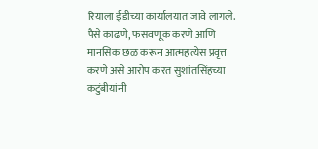रियाला ईडीच्या कार्यालयात जावे लागले.
पैसे काढणे, फसवणूक करणे आणि मानसिक छळ करून आत्महत्येस प्रवृत्त करणे असे आरोप करत सुशांतसिंहच्या कटुंबीयांनी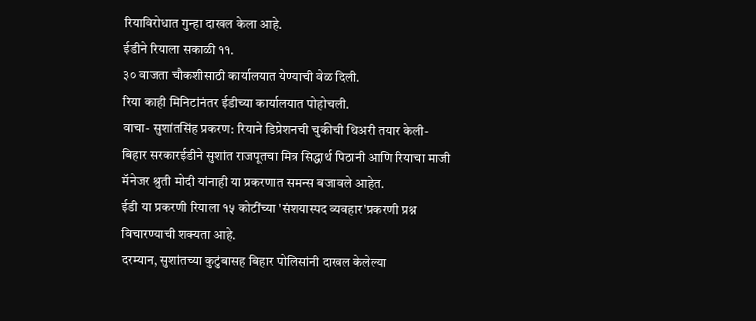रियाविरोधात गुन्हा दाखल केला आहे.
ईडीने रियाला सकाळी ११.
३० वाजता चौकशीसाठी कार्यालयात येण्याची वेळ दिली.
रिया काही मिनिटांनंतर ईडीच्या कार्यालयात पोहोचली.
वाचा- सुशांतसिंह प्रकरण: रियाने डिप्रेशनची चुकीची थिअरी तयार केली- बिहार सरकारईडीने सुशांत राजपूतचा मित्र सिद्धार्थ पिठानी आणि रियाचा माजी मॅनेजर श्रुती मोदी यांनाही या प्रकरणात समन्स बजावले आहेत.
ईडी या प्रकरणी रियाला १५ कोटींच्या 'संशयास्पद व्यवहार'प्रकरणी प्रश्न विचारण्याची शक्यता आहे.
दरम्यान, सुशांतच्या कुटुंबासह बिहार पोलिसांनी दाखल केलेल्या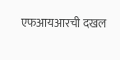एफआयआरची दखल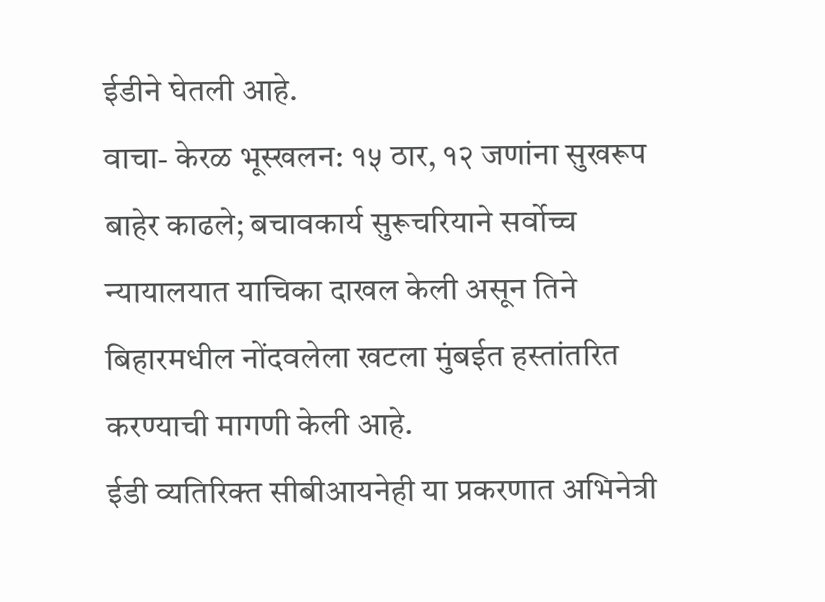ईडीने घेतली आहे.
वाचा- केरळ भूस्खलन: १५ ठार, १२ जणांना सुखरूप बाहेर काढले; बचावकार्य सुरूचरियाने सर्वोच्च न्यायालयात याचिका दाखल केली असून तिने बिहारमधील नोंदवलेला खटला मुंबईत हस्तांतरित करण्याची मागणी केली आहे.
ईडी व्यतिरिक्त सीबीआयनेही या प्रकरणात अभिनेत्री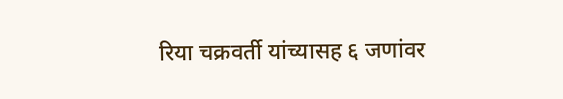रिया चक्रवर्ती यांच्यासह ६ जणांवर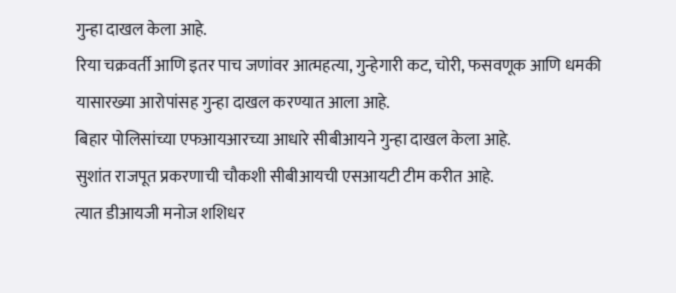गुन्हा दाखल केला आहे.
रिया चक्रवर्ती आणि इतर पाच जणांवर आत्महत्या, गुन्हेगारी कट, चोरी, फसवणूक आणि धमकी यासारख्या आरोपांसह गुन्हा दाखल करण्यात आला आहे.
बिहार पोलिसांच्या एफआयआरच्या आधारे सीबीआयने गुन्हा दाखल केला आहे.
सुशांत राजपूत प्रकरणाची चौकशी सीबीआयची एसआयटी टीम करीत आहे.
त्यात डीआयजी मनोज शशिधर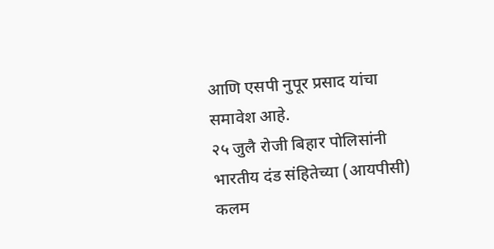आणि एसपी नुपूर प्रसाद यांचा समावेश आहे.
२५ जुलै रोजी बिहार पोलिसांनी भारतीय दंड संहितेच्या (आयपीसी) कलम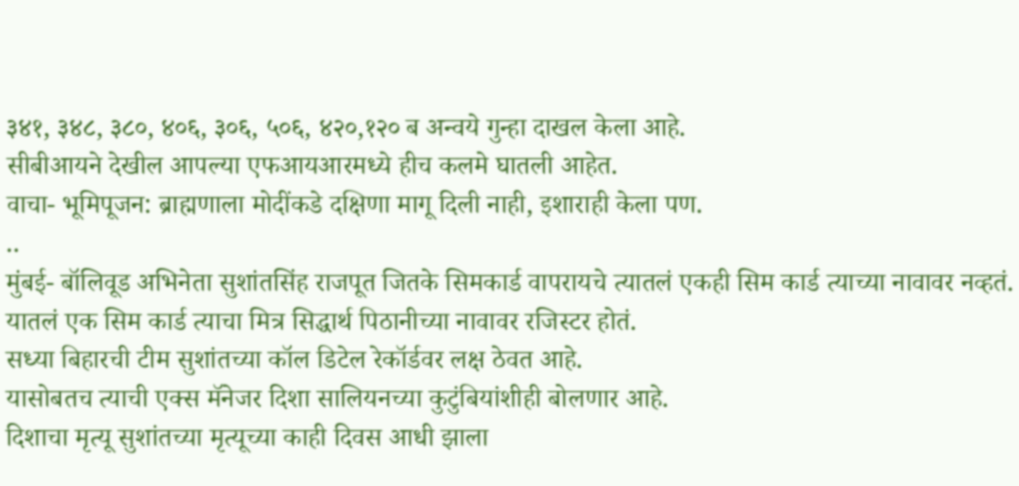३४१, ३४८, ३८०, ४०६, ३०६, ५०६, ४२०,१२० ब अन्वये गुन्हा दाखल केला आहे.
सीबीआयने देखील आपल्या एफआयआरमध्ये हीच कलमे घातली आहेत.
वाचा- भूमिपूजन: ब्राह्मणाला मोदींकडे दक्षिणा मागू दिली नाही, इशाराही केला पण.
..
मुंबई- बॉलिवूड अभिनेता सुशांतसिंह राजपूत जितके सिमकार्ड वापरायचे त्यातलं एकही सिम कार्ड त्याच्या नावावर नव्हतं.
यातलं एक सिम कार्ड त्याचा मित्र सिद्धार्थ पिठानीच्या नावावर रजिस्टर होतं.
सध्या बिहारची टीम सुशांतच्या कॉल डिटेल रेकॉर्डवर लक्ष ठेवत आहे.
यासोबतच त्याची एक्स मॅनेजर दिशा सालियनच्या कुटुंबियांशीही बोलणार आहे.
दिशाचा मृत्यू सुशांतच्या मृत्यूच्या काही दिवस आधी झाला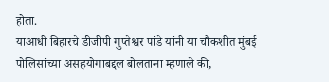होता.
याआधी बिहारचे डीजीपी गुप्तेश्वर पांडे यांनी या चौकशीत मुंबई पोलिसांच्या असहयोगाबद्दल बोलताना म्हणाले की,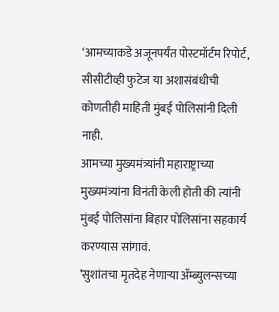‘आमच्याकडे अजूनपर्यंत पोस्टमॉर्टम रिपोर्ट, सीसीटीव्ही फुटेज या अशासंबंधीची कोणतीही माहिती मुंबई पोलिसांनी दिली नाही.
आमच्या मुख्यमंत्र्यांनी महाराष्ट्राच्या मुख्यमंत्र्यांना विनंती केली होती की त्यांनी मुंबई पोलिसांना बिहार पोलिसांना सहकार्य करण्यास सांगावं.
’सुशांतचा मृतदेह नेणाऱ्या ॲम्ब्युलन्सच्या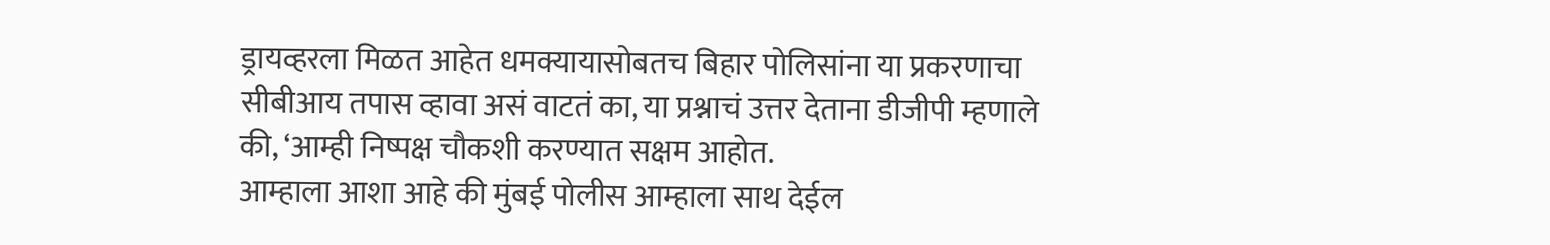ड्रायव्हरला मिळत आहेत धमक्यायासोबतच बिहार पोलिसांना या प्रकरणाचा सीबीआय तपास व्हावा असं वाटतं का, या प्रश्नाचं उत्तर देताना डीजीपी म्हणाले की, ‘आम्ही निष्पक्ष चौकशी करण्यात सक्षम आहोत.
आम्हाला आशा आहे की मुंबई पोलीस आम्हाला साथ देईल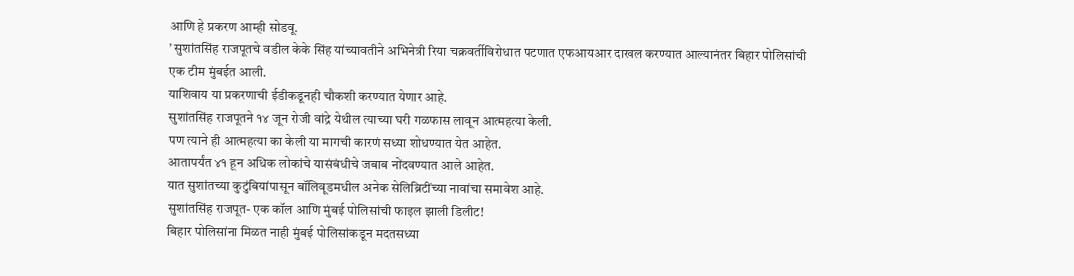आणि हे प्रकरण आम्ही सोडवू.
’ सुशांतसिंह राजपूतचे वडील केके सिंह यांच्यावतीने अभिनेत्री रिया चक्रवर्तीविरोधात पटणात एफआयआर दाखल करण्यात आल्यानंतर बिहार पोलिसांची एक टीम मुंबईत आली.
याशिवाय या प्रकरणाची ईडीकडूनही चौकशी करण्यात येणार आहे.
सुशांतसिंह राजपूतने १४ जून रोजी वांद्रे येथील त्याच्या घरी गळफास लावून आत्महत्या केली.
पण त्याने ही आत्महत्या का केली या मागची कारणं सध्या शोधण्यात येत आहेत.
आतापर्यंत ४१ हून अधिक लोकांचे यासंबंधीचे जबाब नोंदवण्यात आले आहेत.
यात सुशांतच्या कुटुंबियांपासून बॉलिवूडमधील अनेक सेलिब्रिटींच्या नावांचा समावेश आहे.
सुशांतसिंह राजपूत- एक कॉल आणि मुंबई पोलिसांची फाइल झाली डिलीट!
बिहार पोलिसांना मिळत नाही मुंबई पोलिसांकडून मदतसध्या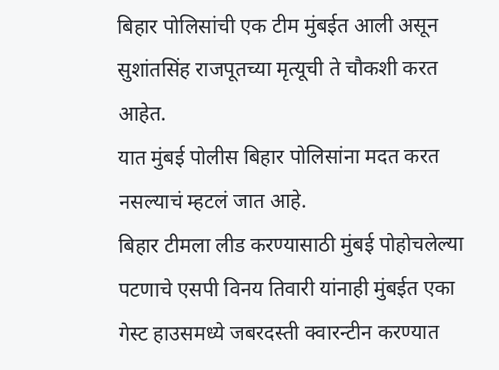बिहार पोलिसांची एक टीम मुंबईत आली असून सुशांतसिंह राजपूतच्या मृत्यूची ते चौकशी करत आहेत.
यात मुंबई पोलीस बिहार पोलिसांना मदत करत नसल्याचं म्हटलं जात आहे.
बिहार टीमला लीड करण्यासाठी मुंबई पोहोचलेल्या पटणाचे एसपी विनय तिवारी यांनाही मुंबईत एका गेस्ट हाउसमध्ये जबरदस्ती क्वारन्टीन करण्यात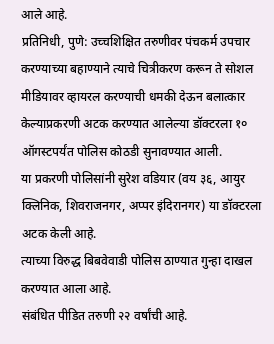आले आहे.
प्रतिनिधी, पुणे: उच्चशिक्षित तरुणीवर पंचकर्म उपचार करण्याच्या बहाण्याने त्याचे चित्रीकरण करून ते सोशल मीडियावर व्हायरल करण्याची धमकी देऊन बलात्कार केल्याप्रकरणी अटक करण्यात आलेल्या डॉक्टरला १० ऑगस्टपर्यंत पोलिस कोठडी सुनावण्यात आली.
या प्रकरणी पोलिसांनी सुरेश वडियार (वय ३६, आयुर क्लिनिक, शिवराजनगर, अप्पर इंदिरानगर) या डॉक्टरला अटक केली आहे.
त्याच्या विरुद्ध बिबवेवाडी पोलिस ठाण्यात गुन्हा दाखल करण्यात आला आहे.
संबंधित पीडित तरुणी २२ वर्षांची आहे.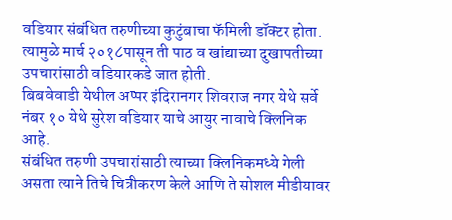वडियार संबंधित तरुणीच्या कुटुंबाचा फॅमिली डॉक्टर होता.
त्यामुळे मार्च २०१८पासून ती पाठ व खांद्याच्या दुखापतीच्या उपचारांसाठी वडियारकडे जात होती.
बिबवेवाडी येथील अप्पर इंदिरानगर शिवराज नगर येथे सर्वे नंबर १० येथे सुरेश वडियार याचे आयुर नावाचे क्लिनिक आहे.
संबंधित तरुणी उपचारांसाठी त्याच्या क्लिनिकमध्ये गेली असता त्याने तिचे चित्रीकरण केले आणि ते सोशल मीडीयावर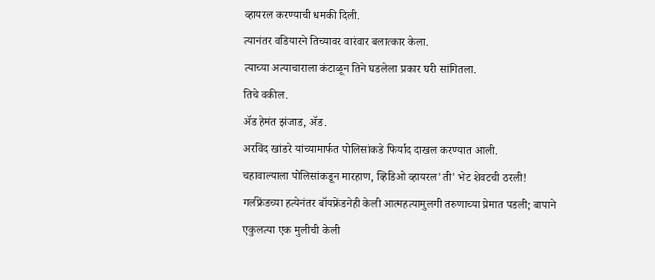व्हायरल करण्याची धमकी दिली.
त्यानंतर वडियारने तिच्यावर वारंवार बलात्कार केला.
त्याच्या अत्याचाराला कंटाळून तिने घडलेला प्रकार घरी सांगितला.
तिचे वकील.
ॲड हेमंत झंजाड, ॲड.
अरविंद खांडरे यांच्यामार्फत पोलिसांकडे फिर्याद दाखल करण्यात आली.
चहावाल्याला पोलिसांकडून मारहाण, व्हिडिओ व्हायरल'ती' भेट शेवटची ठरली!
गर्लफ्रेंडच्या हत्येनंतर बॉयफ्रेंडनेही केली आत्महत्यामुलगी तरुणाच्या प्रेमात पडली; बापाने एकुलत्या एक मुलीची केली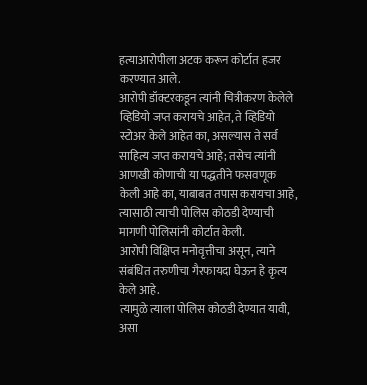हत्याआरोपीला अटक करून कोर्टात हजर करण्यात आले.
आरोपी डॉक्टरकडून त्यांनी चित्रीकरण केलेले व्हिडियो जप्त करायचे आहेत, ते व्हिडियो स्टोअर केले आहेत का, असल्यास ते सर्व साहित्य जप्त करायचे आहे; तसेच त्यांनी आणखी कोणाची या पद्धतीने फसवणूक केली आहे का, याबाबत तपास करायचा आहे, त्यासाठी त्याची पोलिस कोठडी देण्याची मागणी पोलिसांनी कोर्टात केली.
आरोपी विक्षिप्त मनोवृत्तीचा असून, त्याने संबंधित तरुणीचा गैरफायदा घेऊन हे कृत्य केले आहे.
त्यामुळे त्याला पोलिस कोठडी देण्यात यावी, असा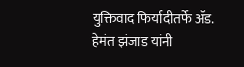युक्तिवाद फिर्यादीतर्फे ॲड.
हेमंत झंजाड यांनी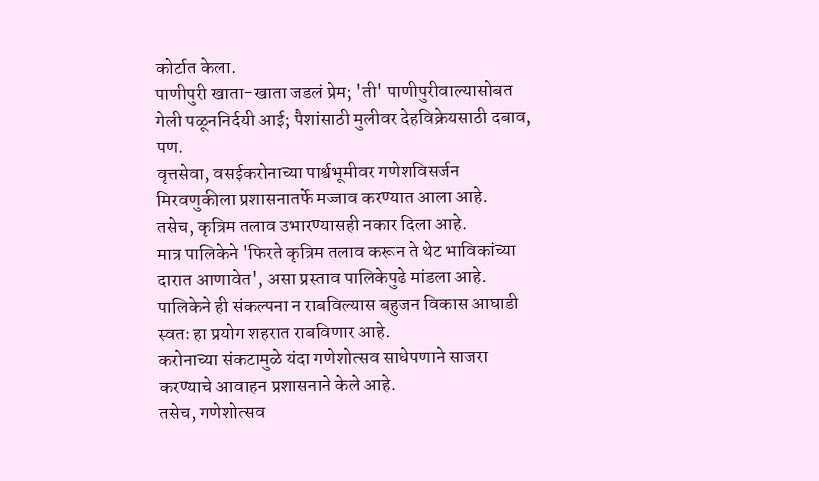कोर्टात केला.
पाणीपुरी खाता-खाता जडलं प्रेम; 'ती' पाणीपुरीवाल्यासोबत गेली पळूननिर्दयी आई; पैशांसाठी मुलीवर देहविक्रेयसाठी दबाव, पण.
वृत्तसेवा, वसईकरोनाच्या पार्श्वभूमीवर गणेशविसर्जन मिरवणुकीला प्रशासनातर्फे मज्जाव करण्यात आला आहे.
तसेच, कृत्रिम तलाव उभारण्यासही नकार दिला आहे.
मात्र पालिकेने 'फिरते कृत्रिम तलाव करून ते थेट भाविकांच्या दारात आणावेत', असा प्रस्ताव पालिकेपुढे मांडला आहे.
पालिकेने ही संकल्पना न राबविल्यास बहुजन विकास आघाडी स्वतः हा प्रयोग शहरात राबविणार आहे.
करोनाच्या संकटामुळे यंदा गणेशोत्सव साधेपणाने साजरा करण्याचे आवाहन प्रशासनाने केले आहे.
तसेच, गणेशोत्सव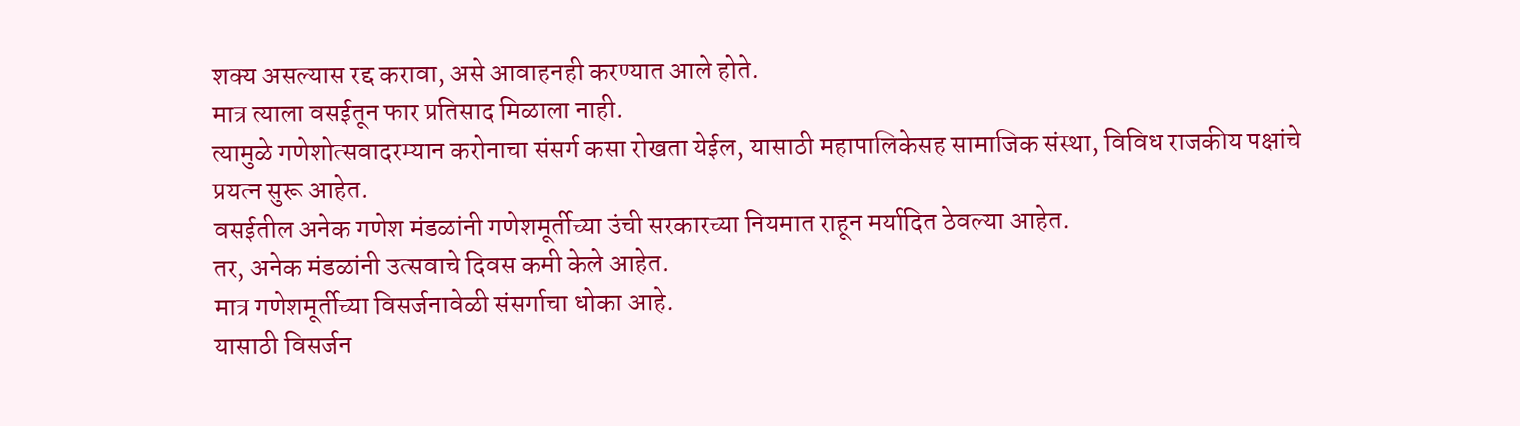शक्य असल्यास रद्द करावा, असे आवाहनही करण्यात आले होते.
मात्र त्याला वसईतून फार प्रतिसाद मिळाला नाही.
त्यामुळे गणेशोत्सवादरम्यान करोनाचा संसर्ग कसा रोखता येईल, यासाठी महापालिकेसह सामाजिक संस्था, विविध राजकीय पक्षांचे प्रयत्न सुरू आहेत.
वसईतील अनेक गणेश मंडळांनी गणेशमूर्तीच्या उंची सरकारच्या नियमात राहून मर्यादित ठेवल्या आहेत.
तर, अनेक मंडळांनी उत्सवाचे दिवस कमी केले आहेत.
मात्र गणेशमूर्तीच्या विसर्जनावेळी संसर्गाचा धोका आहे.
यासाठी विसर्जन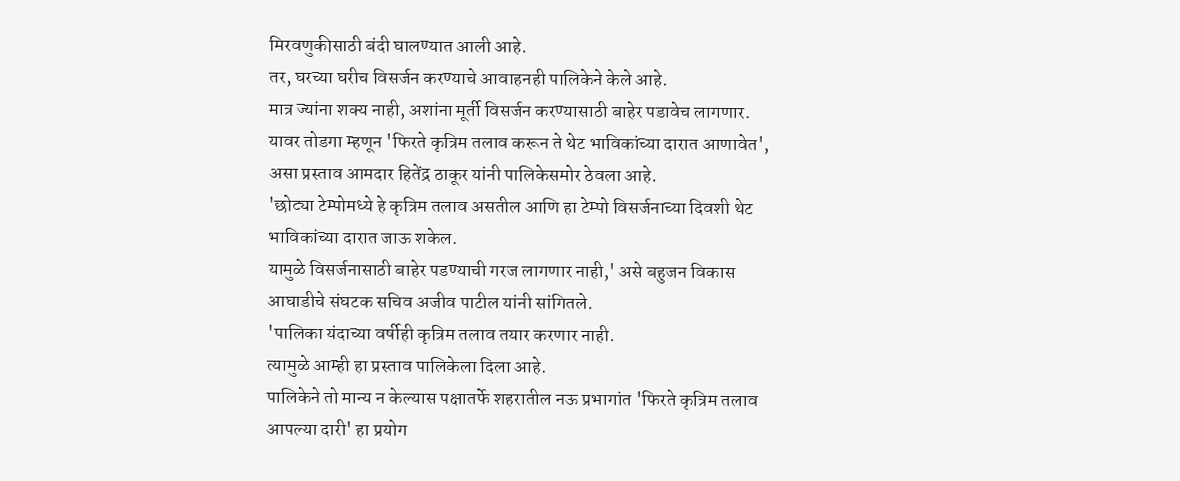मिरवणुकीसाठी बंदी घालण्यात आली आहे.
तर, घरच्या घरीच विसर्जन करण्याचे आवाहनही पालिकेने केले आहे.
मात्र ज्यांना शक्य नाही, अशांना मूर्ती विसर्जन करण्यासाठी बाहेर पडावेच लागणार.
यावर तोडगा म्हणून 'फिरते कृत्रिम तलाव करून ते थेट भाविकांच्या दारात आणावेत', असा प्रस्ताव आमदार हितेंद्र ठाकूर यांनी पालिकेसमोर ठेवला आहे.
'छोट्या टेम्पोमध्ये हे कृत्रिम तलाव असतील आणि हा टेम्पो विसर्जनाच्या दिवशी थेट भाविकांच्या दारात जाऊ शकेल.
यामुळे विसर्जनासाठी बाहेर पडण्याची गरज लागणार नाही,' असे बहुजन विकास आघाडीचे संघटक सचिव अजीव पाटील यांनी सांगितले.
'पालिका यंदाच्या वर्षीही कृत्रिम तलाव तयार करणार नाही.
त्यामुळे आम्ही हा प्रस्ताव पालिकेला दिला आहे.
पालिकेने तो मान्य न केल्यास पक्षातर्फे शहरातील नऊ प्रभागांत 'फिरते कृत्रिम तलाव आपल्या दारी' हा प्रयोग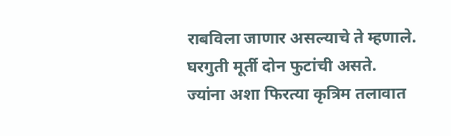राबविला जाणार असल्याचे ते म्हणाले.
घरगुती मूर्ती दोन फुटांची असते.
ज्यांना अशा फिरत्या कृत्रिम तलावात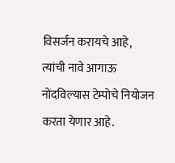विसर्जन करायचे आहे, त्यांची नावे आगाऊ नोंदविल्यास टेम्पोचे नियोजन करता येणार आहे.